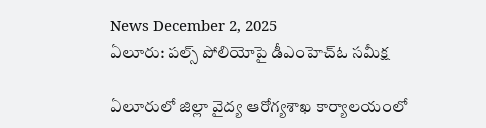News December 2, 2025
ఏలూరు: పల్స్ పోలియోపై డీఎంహెచ్ఓ సమీక్ష

ఏలూరులో జిల్లా వైద్య ఆరోగ్యశాఖ కార్యాలయంలో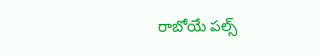రాబోయే పల్స్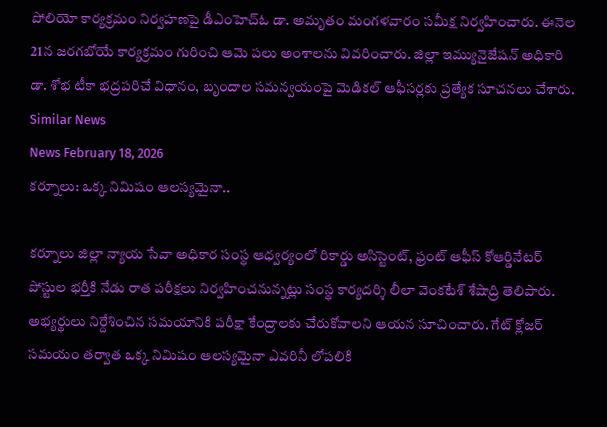పోలియో కార్యక్రమం నిర్వహణపై డీఎంహెచ్ఓ డా. అమృతం మంగళవారం సమీక్ష నిర్వహించారు. ఈనెల 21న జరగబోయే కార్యక్రమం గురించి ఆమె పలు అంశాలను వివరించారు. జిల్లా ఇమ్యునైజేషన్ అధికారి డా. శోభ టీకా భద్రపరిచే విధానం, బృందాల సమన్వయంపై మెడికల్ ఆఫీసర్లకు ప్రత్యేక సూచనలు చేశారు.
Similar News
News February 18, 2026
కర్నూలు: ఒక్క నిమిషం ఆలస్యమైనా..

కర్నూలు జిల్లా న్యాయ సేవా అధికార సంస్థ ఆధ్వర్యంలో రికార్డు అసిస్టెంట్, ఫ్రంట్ ఆఫీస్ కోఆర్డినేటర్ పోస్టుల భర్తీకి నేడు రాత పరీక్షలు నిర్వహించనున్నట్లు సంస్థ కార్యదర్శి లీలా వెంకటేశ్ శేషాద్రి తెలిపారు. అభ్యర్థులు నిర్దేశించిన సమయానికి పరీక్షా కేంద్రాలకు చేరుకోవాలని ఆయన సూచించారు. గేట్ క్లోజర్ సమయం తర్వాత ఒక్క నిమిషం ఆలస్యమైనా ఎవరినీ లోపలికి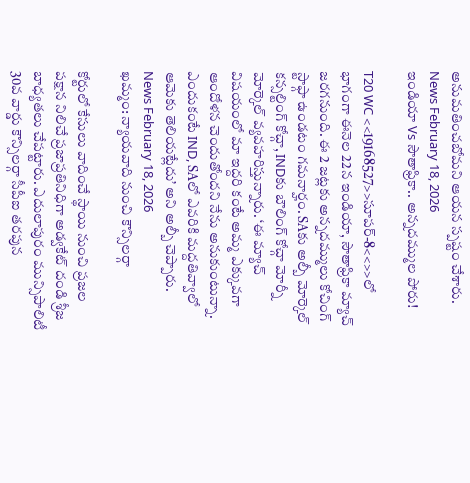అనుమతించబోమని ఆయన స్పష్టం చేశారు.
News February 18, 2026
ఇండియా Vs సౌతాఫ్రికా.. అన్నదమ్ముల పోరు!

T20 WC <<19168527>>సూపర్-8<<>>లో భాగంగా ఈనెల 22న ఇండియా, సౌతాఫ్రికా మ్యాచ్ జరగనుంది. ఈ 2 జట్లకు అన్నదమ్ములు కోచింగ్ స్టాఫ్గా ఉండటం గమనార్హం. SAకు అల్బీ మోర్కెల్ కన్సల్టింగ్ కోచ్గా, INDకు బౌలింగ్ కోచ్గా మోర్నీ మోర్కెల్ వ్యవహరిస్తున్నారు. ‘ఈ మ్యాచ్ విషయంలో మా ఇద్దరి కంటే అమ్మ ఎక్కువగా ఆందోళన చెందుతోందని నేను అనుకుంటున్నా. ఎందుకంటే IND, SAలో ఎవరికి మద్దతివ్వాలో ఆమెకు తెలియట్లేదు’ అని అల్బీ చెప్పారు.
News February 18, 2026
ఖమ్మం: న్యాయవాది నుంచి కౌన్సిలర్గా

కోర్టులో కేసులు వాదించే స్థాయి నుంచి ప్రజల పక్షాన నిలిచే ప్రజాప్రతినిధిగా అడ్వకేట్ దండి శ్రీజ బాధ్యతలు చేపట్టారు. ఎదులాపురం మున్సిపాలిటీ 30వ వార్డు కౌన్సిలర్గా సీపీఐ తరపున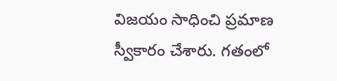విజయం సాధించి ప్రమాణ స్వీకారం చేశారు. గతంలో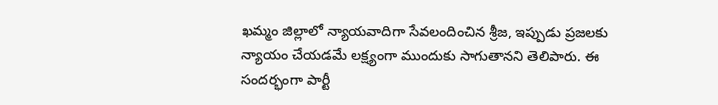ఖమ్మం జిల్లాలో న్యాయవాదిగా సేవలందించిన శ్రీజ, ఇప్పుడు ప్రజలకు న్యాయం చేయడమే లక్ష్యంగా ముందుకు సాగుతానని తెలిపారు. ఈ సందర్భంగా పార్టీ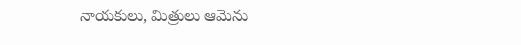నాయకులు, మిత్రులు ఆమెను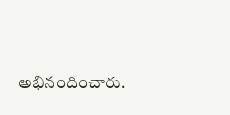అభినందించారు.